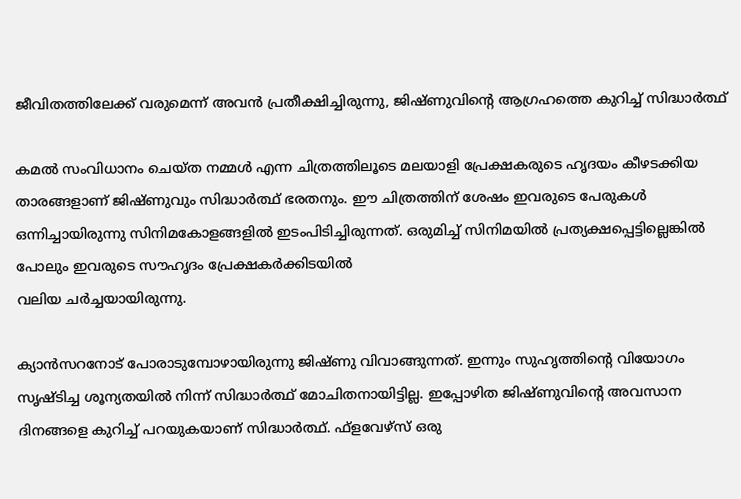ജീവിതത്തിലേക്ക് വരുമെന്ന് അവന്‍ പ്രതീക്ഷിച്ചിരുന്നു, ജിഷ്ണുവിന്റെ ആഗ്രഹത്തെ കുറിച്ച് സിദ്ധാര്‍ത്ഥ്

കമല്‍ സംവിധാനം ചെയ്ത നമ്മള്‍ എന്ന ചിത്രത്തിലൂടെ മലയാളി പ്രേക്ഷകരുടെ ഹൃദയം കീഴടക്കിയ താരങ്ങളാണ് ജിഷ്ണുവും സിദ്ധാര്‍ത്ഥ് ഭരതനും. ഈ ചിത്രത്തിന് ശേഷം ഇവരുടെ പേരുകള്‍ ഒന്നിച്ചായിരുന്നു സിനിമകോളങ്ങളില്‍ ഇടംപിടിച്ചിരുന്നത്. ഒരുമിച്ച് സിനിമയില്‍ പ്രത്യക്ഷപ്പെട്ടില്ലെങ്കില്‍ പോലും ഇവരുടെ സൗഹൃദം പ്രേക്ഷകര്‍ക്കിടയില്‍
വലിയ ചര്‍ച്ചയായിരുന്നു.

ക്യാന്‍സറനോട് പോരാടുമ്പോഴായിരുന്നു ജിഷ്ണു വിവാങ്ങുന്നത്. ഇന്നും സുഹൃത്തിന്റെ വിയോഗം സൃഷ്ടിച്ച ശൂന്യതയില്‍ നിന്ന് സിദ്ധാര്‍ത്ഥ് മോചിതനായിട്ടില്ല. ഇപ്പോഴിത ജിഷ്ണുവിന്റെ അവസാന ദിനങ്ങളെ കുറിച്ച് പറയുകയാണ് സിദ്ധാര്‍ത്ഥ്. ഫ്‌ളവേഴ്‌സ് ഒരു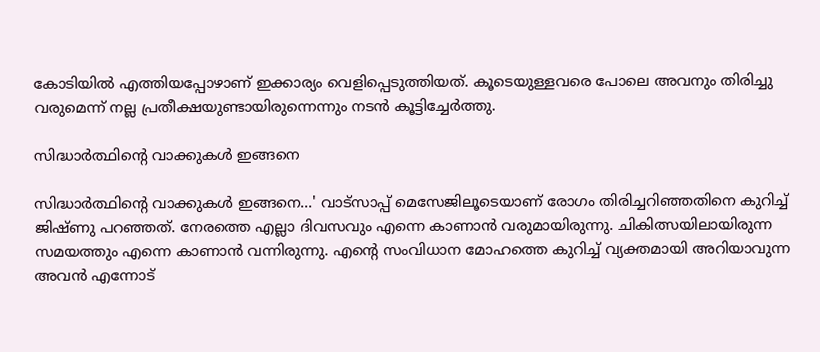കോടിയില്‍ എത്തിയപ്പോഴാണ് ഇക്കാര്യം വെളിപ്പെടുത്തിയത്. കൂടെയുള്ളവരെ പോലെ അവനും തിരിച്ചു വരുമെന്ന് നല്ല പ്രതീക്ഷയുണ്ടായിരുന്നെന്നും നടന്‍ കൂട്ടിച്ചേര്‍ത്തു.

സിദ്ധാര്‍ത്ഥിന്റെ വാക്കുകള്‍ ഇങ്ങനെ

സിദ്ധാര്‍ത്ഥിന്റെ വാക്കുകള്‍ ഇങ്ങനെ...' വാട്‌സാപ്പ് മെസേജിലൂടെയാണ് രോഗം തിരിച്ചറിഞ്ഞതിനെ കുറിച്ച് ജിഷ്ണു പറഞ്ഞത്. നേരത്തെ എല്ലാ ദിവസവും എന്നെ കാണാന്‍ വരുമായിരുന്നു. ചികിത്സയിലായിരുന്ന സമയത്തും എന്നെ കാണാന്‍ വന്നിരുന്നു. എന്റെ സംവിധാന മോഹത്തെ കുറിച്ച് വ്യക്തമായി അറിയാവുന്ന അവന്‍ എന്നോട്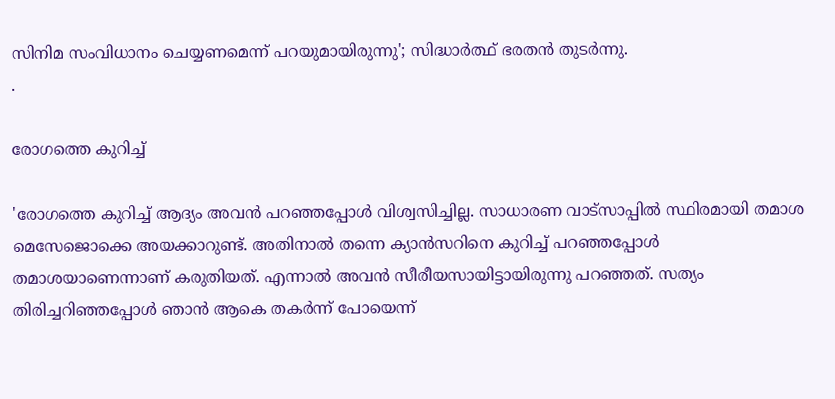സിനിമ സംവിധാനം ചെയ്യണമെന്ന് പറയുമായിരുന്നു'; സിദ്ധാര്‍ത്ഥ് ഭരതന്‍ തുടര്‍ന്നു.
.

രോഗത്തെ കുറിച്ച്

'രോഗത്തെ കുറിച്ച് ആദ്യം അവന്‍ പറഞ്ഞപ്പോള്‍ വിശ്വസിച്ചില്ല. സാധാരണ വാട്‌സാപ്പില്‍ സ്ഥിരമായി തമാശ മെസേജൊക്കെ അയക്കാറുണ്ട്. അതിനാല്‍ തന്നെ ക്യാന്‍സറിനെ കുറിച്ച് പറഞ്ഞപ്പോള്‍ തമാശയാണെന്നാണ് കരുതിയത്. എന്നാല്‍ അവന്‍ സീരീയസായിട്ടായിരുന്നു പറഞ്ഞത്. സത്യം തിരിച്ചറിഞ്ഞപ്പോള്‍ ഞാന്‍ ആകെ തകര്‍ന്ന് പോയെന്ന്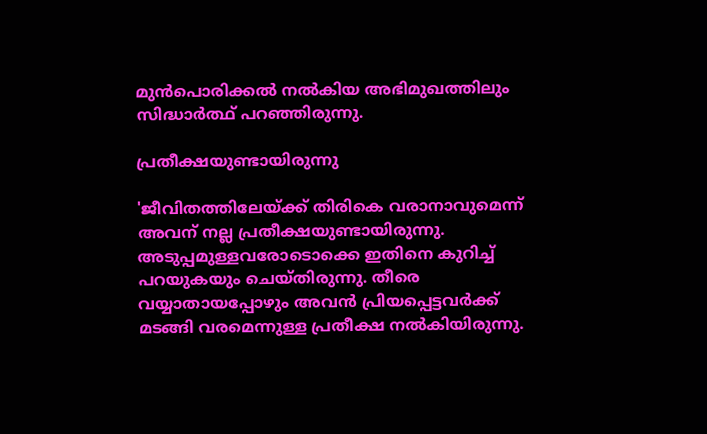മുന്‍പൊരിക്കല്‍ നല്‍കിയ അഭിമുഖത്തിലും സിദ്ധാര്‍ത്ഥ് പറഞ്ഞിരുന്നു.

പ്രതീക്ഷയുണ്ടായിരുന്നു

'ജീവിതത്തിലേയ്ക്ക് തിരികെ വരാനാവുമെന്ന് അവന് നല്ല പ്രതീക്ഷയുണ്ടായിരുന്നു. അടുപ്പമുള്ളവരോടൊക്കെ ഇതിനെ കുറിച്ച് പറയുകയും ചെയ്തിരുന്നു. തീരെ വയ്യാതായപ്പോഴും അവന്‍ പ്രിയപ്പെട്ടവര്‍ക്ക് മടങ്ങി വരമെന്നുള്ള പ്രതീക്ഷ നല്‍കിയിരുന്നു.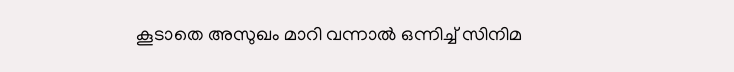കൂടാതെ അസുഖം മാറി വന്നാല്‍ ഒന്നിച്ച് സിനിമ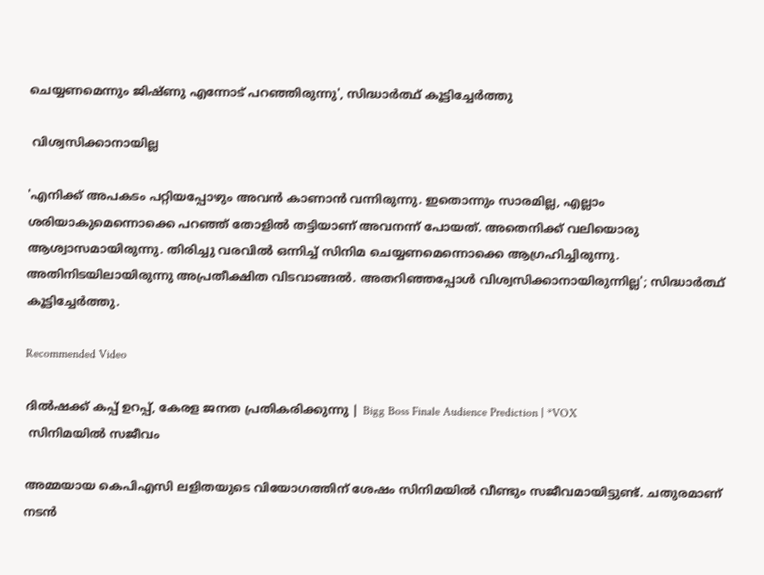ചെയ്യണമെന്നും ജിഷ്ണു എന്നോട് പറഞ്ഞിരുന്നു', സിദ്ധാര്‍ത്ഥ് കൂട്ടിച്ചേര്‍ത്തു

 വിശ്വസിക്കാനായില്ല

'എനിക്ക് അപകടം പറ്റിയപ്പോഴും അവന്‍ കാണാന്‍ വന്നിരുന്നു. ഇതൊന്നും സാരമില്ല, എല്ലാം ശരിയാകുമെന്നൊക്കെ പറഞ്ഞ് തോളില്‍ തട്ടിയാണ് അവനന്ന് പോയത്. അതെനിക്ക് വലിയൊരു ആശ്വാസമായിരുന്നു. തിരിച്ചു വരവില്‍ ഒന്നിച്ച് സിനിമ ചെയ്യണമെന്നൊക്കെ ആഗ്രഹിച്ചിരുന്നു. അതിനിടയിലായിരുന്നു അപ്രതീക്ഷിത വിടവാങ്ങല്‍. അതറിഞ്ഞപ്പോള്‍ വിശ്വസിക്കാനായിരുന്നില്ല'; സിദ്ധാര്‍ത്ഥ് കൂട്ടിച്ചേര്‍ത്തു.

Recommended Video

ദില്‍ഷക്ക് കപ്പ് ഉറപ്പ്, കേരള ജനത പ്രതികരിക്കുന്നു | Bigg Boss Finale Audience Prediction | *VOX
 സിനിമയില്‍ സജീവം

അമ്മയായ കെപിഎസി ലളിതയുടെ വിയോഗത്തിന് ശേഷം സിനിമയില്‍ വീണ്ടും സജീവമായിട്ടുണ്ട്. ചതുരമാണ് നടന്‍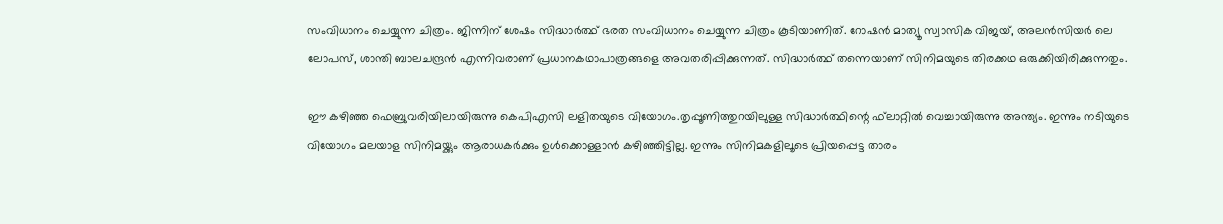സംവിധാനം ചെയ്യുന്ന ചിത്രം. ജിന്നിന് ശേഷം സിദ്ധാര്‍ത്ഥ് ഭരത സംവിധാനം ചെയ്യുന്ന ചിത്രം കൂടിയാണിത്. റോഷന്‍ മാത്യൂ സ്വാസിക വിജയ്, അലന്‍സിയര്‍ ലെ ലോപസ്, ശാന്തി ബാലചന്ദ്രന്‍ എന്നിവരാണ് പ്രധാനകഥാപാത്രങ്ങളെ അവതരിപ്പിക്കുന്നത്. സിദ്ധാര്‍ത്ഥ് തന്നെയാണ് സിനിമയുടെ തിരക്കഥ ഒരുക്കിയിരിക്കുന്നതും.

ഈ കഴിഞ്ഞ ഫെബ്രുവരിയിലായിരുന്നു കെപിഎസി ലളിതയുടെ വിയോഗം.തൃപ്പൂണിത്തുറയിലുള്ള സിദ്ധാര്‍ത്ഥിന്റെ ഫ്‌ലാറ്റില്‍ വെച്ചായിരുന്നു അന്ത്യം. ഇന്നും നടിയുടെ വിയോഗം മലയാള സിനിമയ്ക്കും ആരാധകര്‍ക്കും ഉള്‍ക്കൊള്ളാന്‍ കഴിഞ്ഞിട്ടില്ല. ഇന്നും സിനിമകളിലൂടെ പ്രിയപ്പെട്ട താരം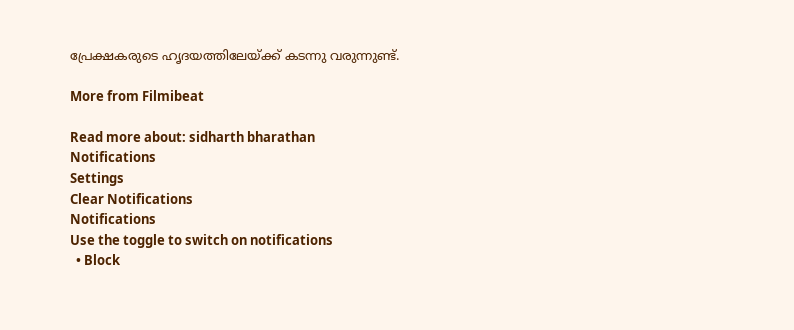പ്രേക്ഷകരുടെ ഹൃദയത്തിലേയ്ക്ക് കടന്നു വരുന്നുണ്ട്.

More from Filmibeat

Read more about: sidharth bharathan
Notifications
Settings
Clear Notifications
Notifications
Use the toggle to switch on notifications
  • Block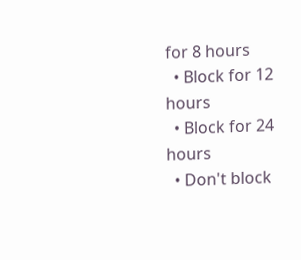for 8 hours
  • Block for 12 hours
  • Block for 24 hours
  • Don't block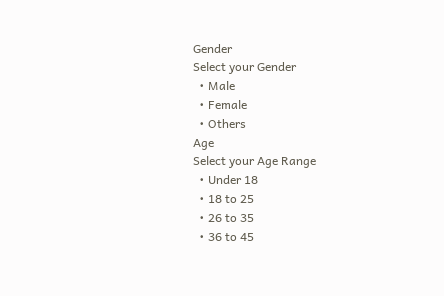Gender
Select your Gender
  • Male
  • Female
  • Others
Age
Select your Age Range
  • Under 18
  • 18 to 25
  • 26 to 35
  • 36 to 45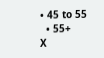• 45 to 55
  • 55+
X